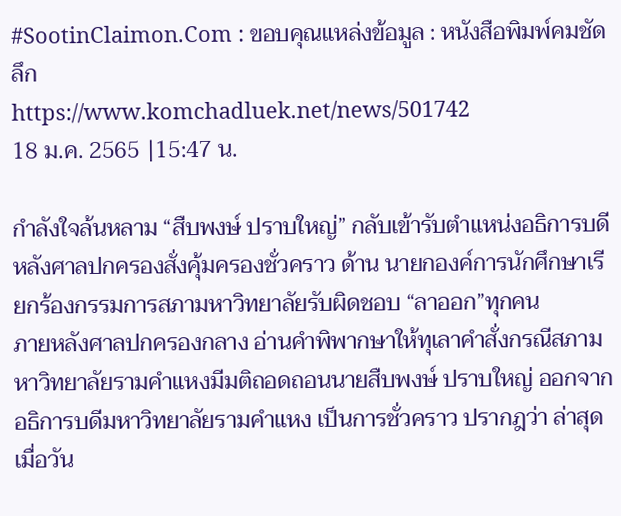#SootinClaimon.Com : ขอบคุณแหล่งข้อมูล : หนังสือพิมพ์คมชัดลึก
https://www.komchadluek.net/news/501742
18 ม.ค. 2565 |15:47 น.

กำลังใจล้นหลาม “สืบพงษ์ ปราบใหญ่” กลับเข้ารับตำแหน่งอธิการบดี หลังศาลปกครองสั่งคุ้มครองชั่วคราว ด้าน นายกองค์การนักศึกษาเรียกร้องกรรมการสภามหาวิทยาลัยรับผิดชอบ “ลาออก”ทุกคน
ภายหลังศาลปกครองกลาง อ่านคำพิพากษาให้ทุเลาคำสั่งกรณีสภามหาวิทยาลัยรามคำแหงมีมติถอดถอนนายสืบพงษ์ ปราบใหญ่ ออกจากอธิการบดีมหาวิทยาลัยรามคำแหง เป็นการชั่วคราว ปรากฎว่า ล่าสุด เมื่อวัน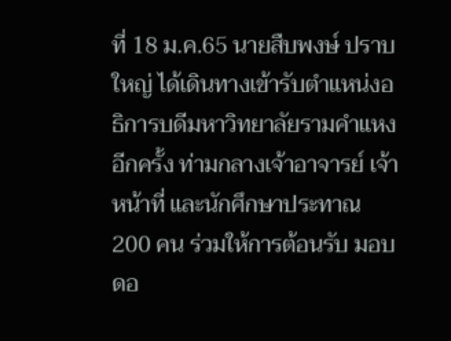ที่ 18 ม.ค.65 นายสืบพงษ์ ปราบใหญ่ ได้เดินทางเข้ารับตำแหน่งอธิการบดีมหาวิทยาลัยรามคำแหงอีกครั้ง ท่ามกลางเจ้าอาจารย์ เจ้าหน้าที่ และนักศึกษาประทาณ 200 คน ร่วมให้การต้อนรับ มอบดอ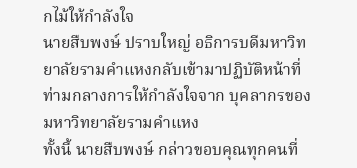กไม้ให้กำลังใจ
นายสืบพงษ์ ปราบใหญ่ อธิการบดีมหาวิทยาลัยรามคำแหงกลับเข้ามาปฏิบัติหน้าที่ท่ามกลางการให้กำลังใจจาก บุคลากรของมหาวิทยาลัยรามคำแหง
ทั้งนี้ นายสืบพงษ์ กล่าวขอบคุณทุกคนที่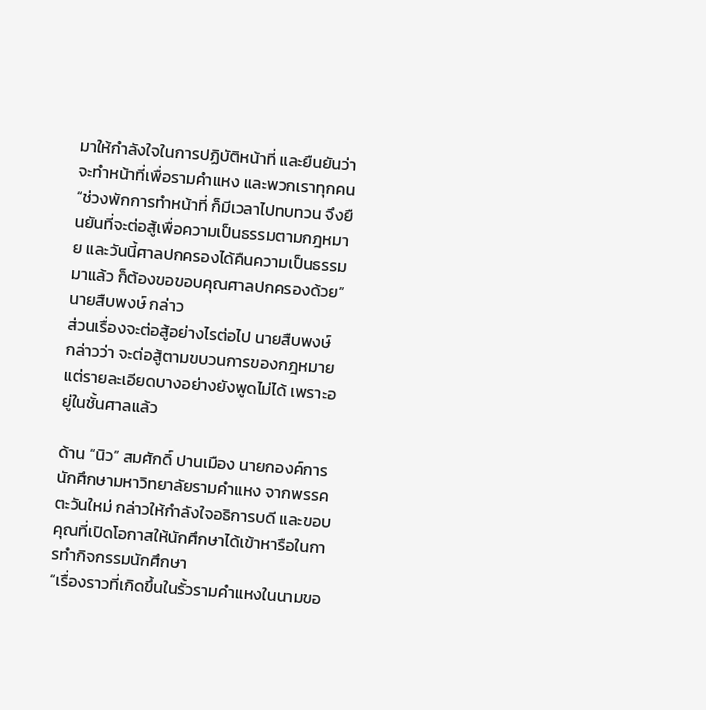มาให้กำลังใจในการปฏิบัติหน้าที่ และยืนยันว่าจะทำหน้าที่เพื่อรามคำแหง และพวกเราทุกคน
“ช่วงพักการทำหน้าที่ ก็มีเวลาไปทบทวน จึงยืนยันที่จะต่อสู้เพื่อความเป็นธรรมตามกฎหมาย และวันนี้ศาลปกครองได้คืนความเป็นธรรมมาแล้ว ก็ต้องขอขอบคุณศาลปกครองด้วย” นายสืบพงษ์ กล่าว
ส่วนเรื่องจะต่อสู้อย่างไรต่อไป นายสืบพงษ์ กล่าวว่า จะต่อสู้ตามขบวนการของกฎหมาย แต่รายละเอียดบางอย่างยังพูดไม่ได้ เพราะอยู่ในชั้นศาลแล้ว

ด้าน “นิว” สมศักดิ์ ปานเมือง นายกองค์การนักศึกษามหาวิทยาลัยรามคำแหง จากพรรคตะวันใหม่ กล่าวให้กำลังใจอธิการบดี และขอบคุณที่เปิดโอกาสให้นักศึกษาได้เข้าหารือในการทำกิจกรรมนักศึกษา
“เรื่องราวที่เกิดขึ้นในรั้วรามคำแหงในนามขอ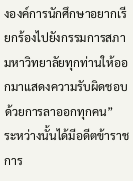งองค์การนักศึกษาอยากเรียกร้องไปยังกรรมการสภามหาวิทยาลัยทุกท่านให้ออกมาแสดงความรับผิดชอบด้วยการลาออกทุกคน”
ระหว่างนั้นได้มีอดีตข้าราชการ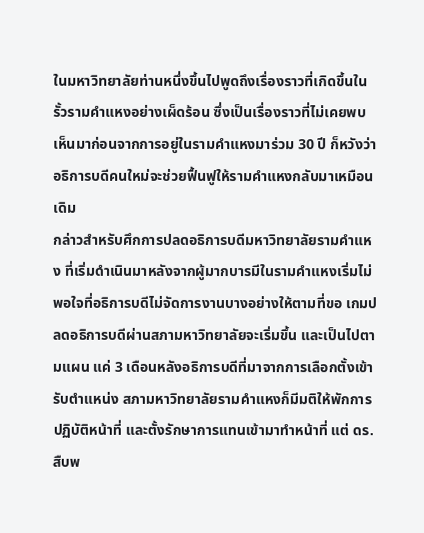ในมหาวิทยาลัยท่านหนึ่งขึ้นไปพูดถึงเรื่องราวที่เกิดขึ้นในรั้วรามคำแหงอย่างเผ็ดร้อน ซึ่งเป็นเรื่องราวที่ไม่เคยพบเห็นมาก่อนจากการอยู่ในรามคำแหงมาร่วม 30 ปี ก็หวังว่าอธิการบดีคนใหม่จะช่วยฟื้นฟูให้รามคำแหงกลับมาเหมือนเดิม
กล่าวสำหรับศึกการปลดอธิการบดีมหาวิทยาลัยรามคำแหง ที่เริ่มดำเนินมาหลังจากผู้มากบารมีในรามคำแหงเริ่มไม่พอใจที่อธิการบดีไม่จัดการงานบางอย่างให้ตามที่ขอ เกมปลดอธิการบดีผ่านสภามหาวิทยาลัยจะเริ่มขึ้น และเป็นไปตามแผน แค่ 3 เดือนหลังอธิการบดีที่มาจากการเลือกตั้งเข้ารับตำแหน่ง สภามหาวิทยาลัยรามคำแหงก็มีมติให้พักการปฏิบัติหน้าที่ และตั้งรักษาการแทนเข้ามาทำหน้าที่ แต่ ดร.สืบพ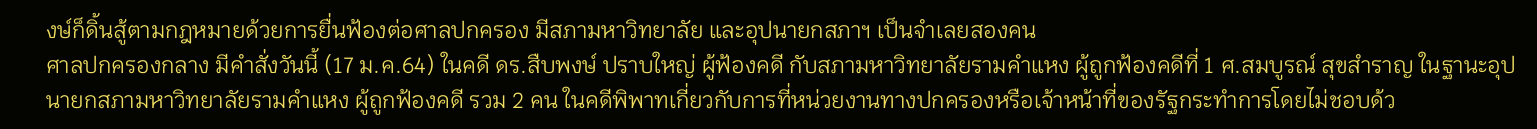งษ์ก็ดิ้นสู้ตามกฎหมายด้วยการยื่นฟ้องต่อศาลปกครอง มีสภามหาวิทยาลัย และอุปนายกสภาฯ เป็นจำเลยสองคน
ศาลปกครองกลาง มีคำสั่งวันนี้ (17 ม.ค.64) ในคดี ดร.สืบพงษ์ ปราบใหญ่ ผู้ฟ้องคดี กับสภามหาวิทยาลัยรามคำแหง ผู้ถูกฟ้องคดีที่ 1 ศ.สมบูรณ์ สุขสำราญ ในฐานะอุปนายกสภามหาวิทยาลัยรามคำแหง ผู้ถูกฟ้องคดี รวม 2 คน ในคดีพิพาทเกี่ยวกับการที่หน่วยงานทางปกครองหรือเจ้าหน้าที่ของรัฐกระทำการโดยไม่ชอบด้ว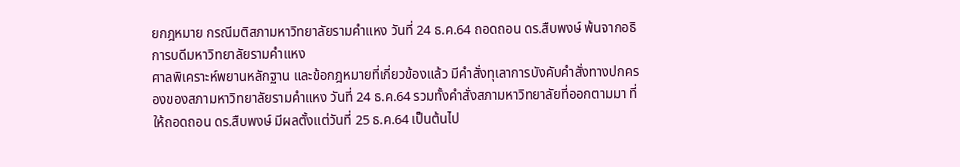ยกฎหมาย กรณีมติสภามหาวิทยาลัยรามคำแหง วันที่ 24 ธ.ค.64 ถอดถอน ดร.สืบพงษ์ พ้นจากอธิการบดีมหาวิทยาลัยรามคำแหง
ศาลพิเคราะห์พยานหลักฐาน และข้อกฎหมายที่เกี่ยวข้องแล้ว มีคำสั่งทุเลาการบังคับคำสั่งทางปกครองของสภามหาวิทยาลัยรามคำแหง วันที่ 24 ธ.ค.64 รวมทั้งคำสั่งสภามหาวิทยาลัยที่ออกตามมา ที่ให้ถอดถอน ดร.สืบพงษ์ มีผลตั้งแต่วันที่ 25 ธ.ค.64 เป็นต้นไป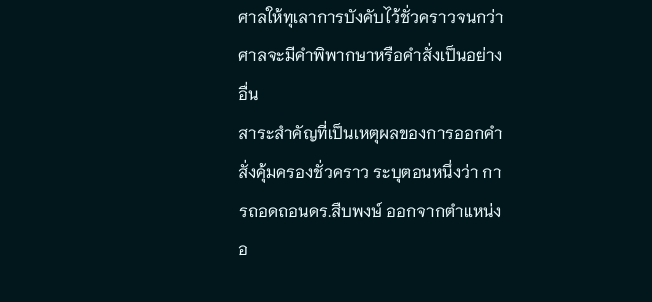ศาลให้ทุเลาการบังคับไว้ชั่วคราวจนกว่าศาลจะมีคำพิพากษาหรือคำสั่งเป็นอย่างอื่น
สาระสำคัญที่เป็นเหตุผลของการออกคำสั่งคุ้มครองชั่วคราว ระบุตอนหนึ่งว่า การถอดถอนดร.สืบพงษ์ ออกจากตำแหน่งอ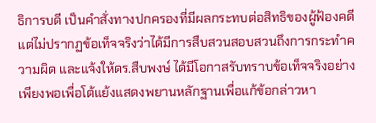ธิการบดี เป็นคำสั่งทางปกครองที่มีผลกระทบต่อสิทธิของผู้ฟ้องคดี แต่ไม่ปรากฏข้อเท็จจริงว่าได้มีการสืบสวนสอบสวนถึงการกระทำความผิด และแจ้งให้ดร.สืบพงษ์ ได้มีโอกาสรับทราบข้อเท็จจริงอย่างเพียงพอเพื่อโต้แย้งแสดงพยานหลักฐานเพื่อแก้ข้อกล่าวหา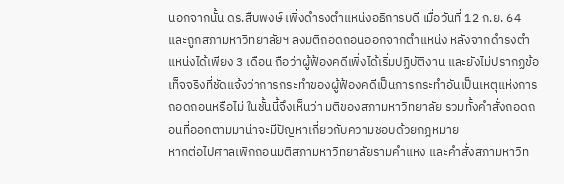นอกจากนั้น ดร.สืบพงษ์ เพิ่งดำรงตำแหน่งอธิการบดี เมื่อวันที่ 12 ก.ย. 64 และถูกสภามหาวิทยาลัยฯ ลงมติถอดถอนออกจากตำแหน่ง หลังจากดำรงตำแหน่งได้เพียง 3 เดือน ถือว่าผู้ฟ้องคดีเพิ่งได้เริ่มปฏิบัติงาน และยังไม่ปรากฏข้อเท็จจริงที่ชัดแจ้งว่าการกระทำของผู้ฟ้องคดีเป็นการกระทำอันเป็นเหตุแห่งการถอดถอนหรือไม่ ในชั้นนี้จึงเห็นว่า มติของสภามหาวิทยาลัย รวมทั้งคำสั่งถอดถอนที่ออกตามมาน่าจะมีปัญหาเกี่ยวกับความชอบด้วยกฎหมาย
หากต่อไปศาลเพิกถอนมติสภามหาวิทยาลัยรามคำแหง และคำสั่งสภามหาวิท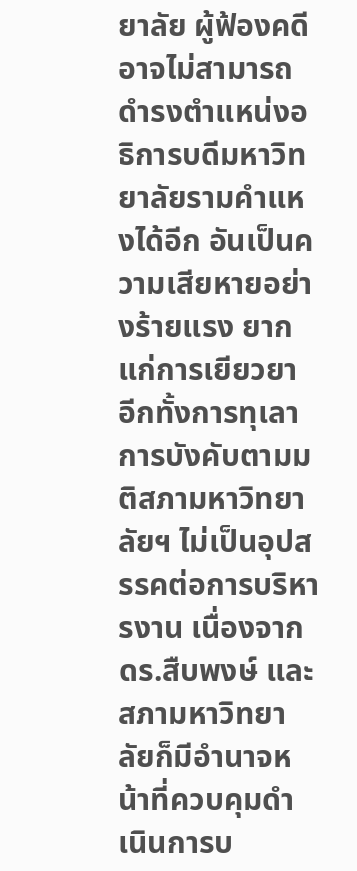ยาลัย ผู้ฟ้องคดีอาจไม่สามารถดำรงตำแหน่งอธิการบดีมหาวิทยาลัยรามคำแหงได้อีก อันเป็นความเสียหายอย่างร้ายแรง ยากแก่การเยียวยา อีกทั้งการทุเลาการบังคับตามมติสภามหาวิทยาลัยฯ ไม่เป็นอุปสรรคต่อการบริหารงาน เนื่องจากดร.สืบพงษ์ และสภามหาวิทยาลัยก็มีอำนาจหน้าที่ควบคุมดำเนินการบ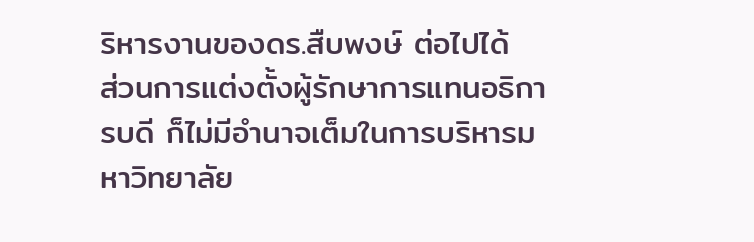ริหารงานของดร.สืบพงษ์ ต่อไปได้
ส่วนการแต่งตั้งผู้รักษาการแทนอธิการบดี ก็ไม่มีอำนาจเต็มในการบริหารมหาวิทยาลัย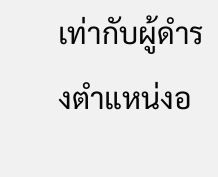เท่ากับผู้ดำรงตำแหน่งอ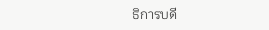ธิการบดี